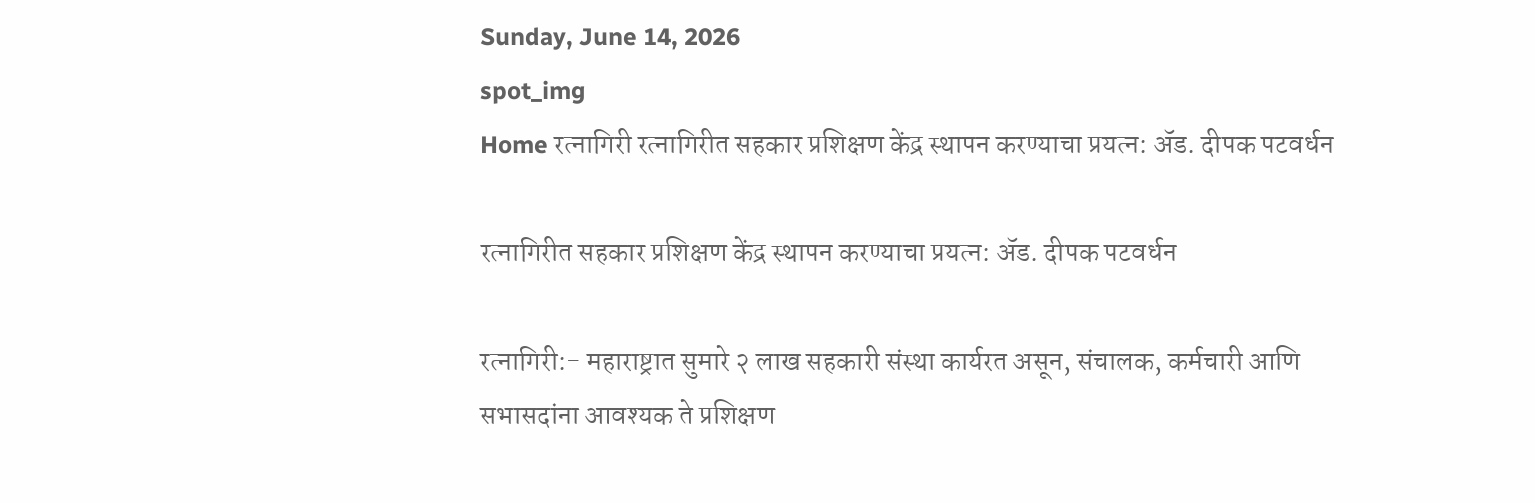Sunday, June 14, 2026
spot_img
Home रत्नागिरी रत्नागिरीत सहकार प्रशिक्षण केंद्र स्थापन करण्याचा प्रयत्न: अ‍ॅड. दीपक पटवर्धन

रत्नागिरीत सहकार प्रशिक्षण केंद्र स्थापन करण्याचा प्रयत्न: अ‍ॅड. दीपक पटवर्धन

रत्नागिरी:- महाराष्ट्रात सुमारे २ लाख सहकारी संस्था कार्यरत असून, संचालक, कर्मचारी आणि सभासदांना आवश्यक ते प्रशिक्षण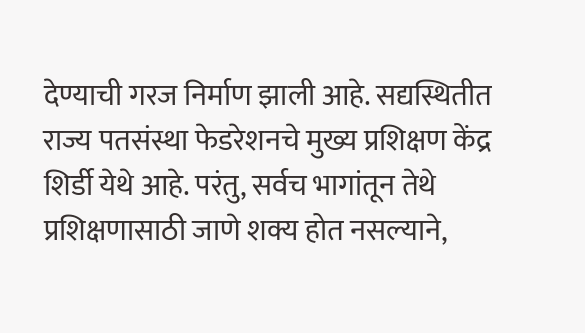देण्याची गरज निर्माण झाली आहे. सद्यस्थितीत राज्य पतसंस्था फेडरेशनचे मुख्य प्रशिक्षण केंद्र शिर्डी येथे आहे. परंतु, सर्वच भागांतून तेथे प्रशिक्षणासाठी जाणे शक्य होत नसल्याने,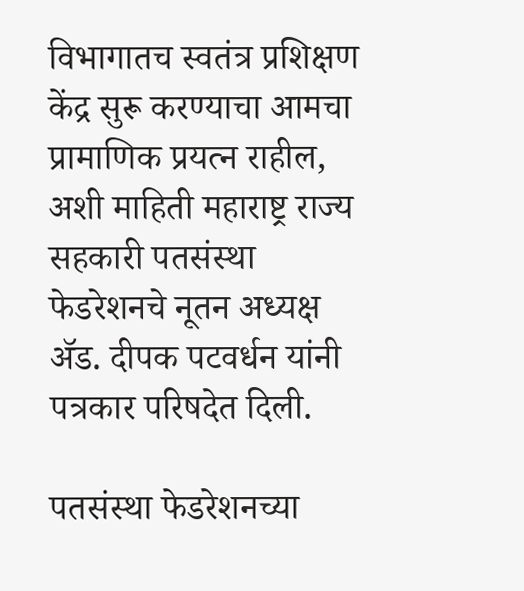विभागातच स्वतंत्र प्रशिक्षण केंद्र सुरू करण्याचा आमचा प्रामाणिक प्रयत्न राहील, अशी माहिती महाराष्ट्र राज्य सहकारी पतसंस्था फेडरेशनचे नूतन अध्यक्ष अ‍ॅड. दीपक पटवर्धन यांनी पत्रकार परिषदेत दिली.

पतसंस्था फेडरेशनच्या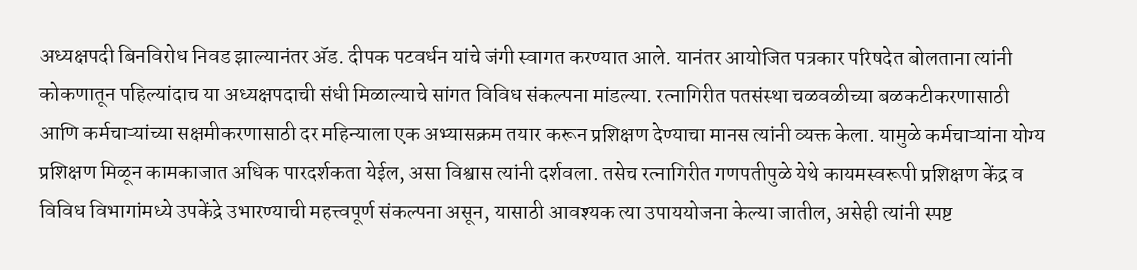अध्यक्षपदी बिनविरोध निवड झाल्यानंतर अ‍ॅड. दीपक पटवर्धन यांचे जंगी स्वागत करण्यात आले. यानंतर आयोजित पत्रकार परिषदेत बोलताना त्यांनी कोकणातून पहिल्यांदाच या अध्यक्षपदाची संधी मिळाल्याचे सांगत विविध संकल्पना मांडल्या. रत्नागिरीत पतसंस्था चळवळीच्या बळकटीकरणासाठी आणि कर्मचाऱ्यांच्या सक्षमीकरणासाठी दर महिन्याला एक अभ्यासक्रम तयार करून प्रशिक्षण देण्याचा मानस त्यांनी व्यक्त केला. यामुळे कर्मचाऱ्यांना योग्य प्रशिक्षण मिळून कामकाजात अधिक पारदर्शकता येईल, असा विश्वास त्यांनी दर्शवला. तसेच रत्नागिरीत गणपतीपुळे येथे कायमस्वरूपी प्रशिक्षण केंद्र व विविध विभागांमध्ये उपकेंद्रे उभारण्याची महत्त्वपूर्ण संकल्पना असून, यासाठी आवश्यक त्या उपाययोजना केल्या जातील, असेही त्यांनी स्पष्ट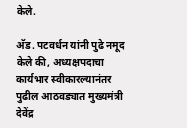केले.

अ‍ॅड. पटवर्धन यांनी पुढे नमूद केले की, अध्यक्षपदाचा कार्यभार स्वीकारल्यानंतर पुढील आठवड्यात मुख्यमंत्री देवेंद्र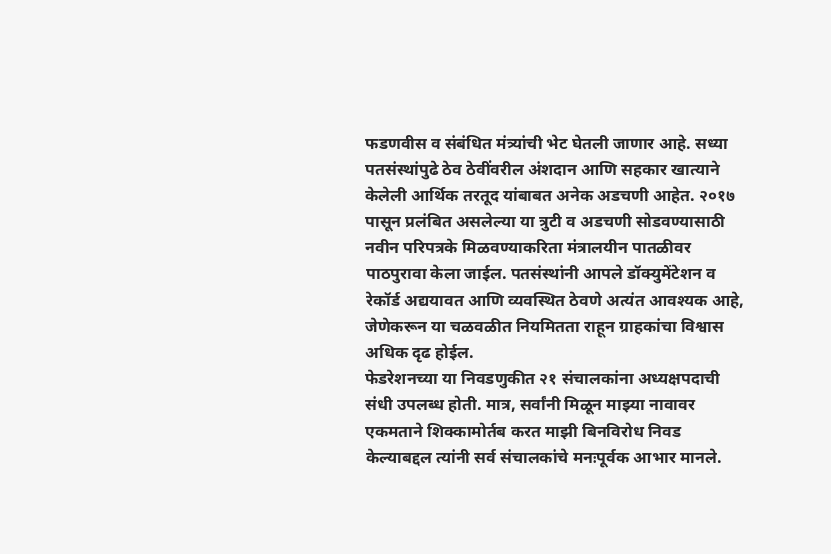फडणवीस व संबंधित मंत्र्यांची भेट घेतली जाणार आहे. सध्या पतसंस्थांपुढे ठेव ठेवींवरील अंशदान आणि सहकार खात्याने केलेली आर्थिक तरतूद यांबाबत अनेक अडचणी आहेत. २०१७ पासून प्रलंबित असलेल्या या त्रुटी व अडचणी सोडवण्यासाठी नवीन परिपत्रके मिळवण्याकरिता मंत्रालयीन पातळीवर पाठपुरावा केला जाईल. पतसंस्थांनी आपले डॉक्युमेंटेशन व रेकॉर्ड अद्ययावत आणि व्यवस्थित ठेवणे अत्यंत आवश्यक आहे, जेणेकरून या चळवळीत नियमितता राहून ग्राहकांचा विश्वास अधिक दृढ होईल.
फेडरेशनच्या या निवडणुकीत २१ संचालकांना अध्यक्षपदाची संधी उपलब्ध होती. मात्र, सर्वांनी मिळून माझ्या नावावर एकमताने शिक्कामोर्तब करत माझी बिनविरोध निवड केल्याबद्दल त्यांनी सर्व संचालकांचे मनःपूर्वक आभार मानले.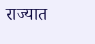राज्यात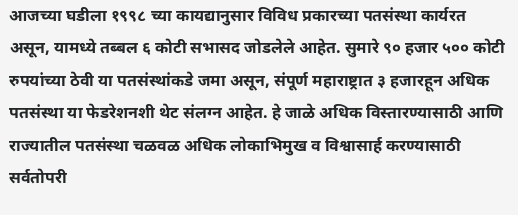आजच्या घडीला १९९८ च्या कायद्यानुसार विविध प्रकारच्या पतसंस्था कार्यरत असून, यामध्ये तब्बल ६ कोटी सभासद जोडलेले आहेत. सुमारे ९० हजार ५०० कोटी रुपयांच्या ठेवी या पतसंस्थांकडे जमा असून, संपूर्ण महाराष्ट्रात ३ हजारहून अधिक पतसंस्था या फेडरेशनशी थेट संलग्न आहेत. हे जाळे अधिक विस्तारण्यासाठी आणि राज्यातील पतसंस्था चळवळ अधिक लोकाभिमुख व विश्वासार्ह करण्यासाठी सर्वतोपरी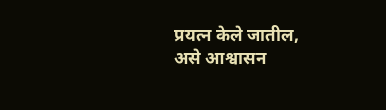प्रयत्न केले जातील, असे आश्वासन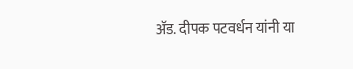अ‍ॅड. दीपक पटवर्धन यांनी या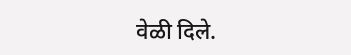वेळी दिले.